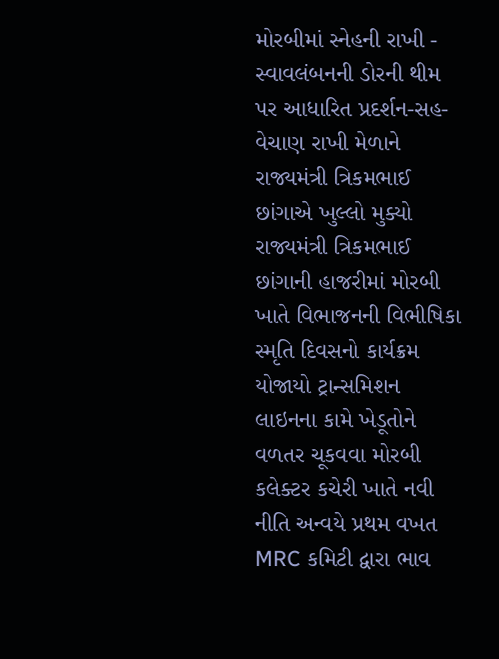મોરબીમાં સ્નેહની રાખી - સ્વાવલંબનની ડોરની થીમ પર આધારિત પ્રદર્શન-સહ-વેચાણ રાખી મેળાને રાજ્યમંત્રી ત્રિકમભાઈ છાંગાએ ખુલ્લો મુક્યો રાજ્યમંત્રી ત્રિકમભાઈ છાંગાની હાજરીમાં મોરબી ખાતે વિભાજનની વિભીષિકા સ્મૃતિ દિવસનો કાર્યક્રમ યોજાયો ટ્રાન્સમિશન લાઇનના કામે ખેડૂતોને વળતર ચૂકવવા મોરબી કલેક્ટર કચેરી ખાતે નવી નીતિ અન્વયે પ્રથમ વખત MRC કમિટી દ્વારા ભાવ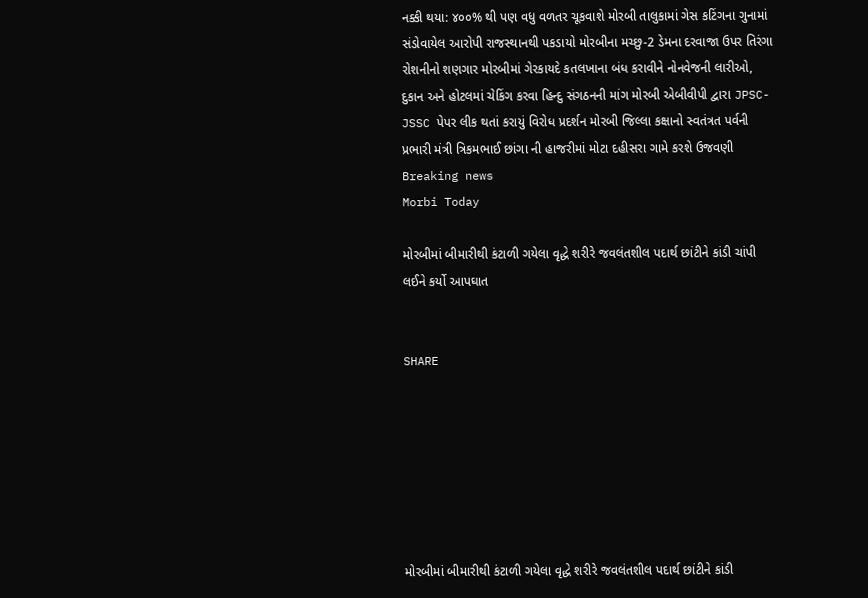નક્કી થયા: ૪૦૦% થી પણ વધુ વળતર ચૂકવાશે મોરબી તાલુકામાં ગેસ કટિંગના ગુનામાં સંડોવાયેલ આરોપી રાજસ્થાનથી પકડાયો મોરબીના મચ્છુ-2 ડેમના દરવાજા ઉપર તિરંગા રોશનીનો શણગાર મોરબીમાં ગેરકાયદે કતલખાના બંધ કરાવીને નોનવેજની લારીઓ, દુકાન અને હોટલમાં ચેકિંગ કરવા હિન્દુ સંગઠનની માંગ મોરબી એબીવીપી દ્વારા JPSC-JSSC પેપર લીક થતાં કરાયું વિરોધ પ્રદર્શન મોરબી જિલ્લા કક્ષાનો સ્વતંત્રત પર્વની પ્રભારી મંત્રી ત્રિકમભાઈ છાંગા ની હાજરીમાં મોટા દહીસરા ગામે કરશે ઉજવણી
Breaking news
Morbi Today

મોરબીમાં બીમારીથી કંટાળી ગયેલા વૃદ્ધે શરીરે જવલંતશીલ પદાર્થ છાંટીને કાંડી ચાંપી લઈને કર્યો આપઘાત


SHARE







મોરબીમાં બીમારીથી કંટાળી ગયેલા વૃદ્ધે શરીરે જવલંતશીલ પદાર્થ છાંટીને કાંડી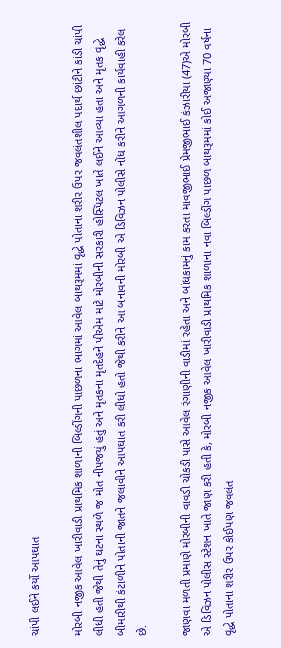ચાંપી લઈને કર્યો આપઘાત

મોરબી નજીક આવેલ ખારીવાડી પ્રાથમિક શાળાની બિલ્ડીંગની પાછળના ભાગમાં આવેલ બાથરૂમમાં વૃદ્ધે પોતાના શરીર ઉપર જવલંતશીલ પદાર્થ છાંટીને કાંડી ચાંપી લીધી હતી જેથી તેનું ઘટના સ્થળે જ મોત નીપજયું હતું અને મૃતકના મૃતદેહને પીએમ માટે મોરબીની સરકારી હોસ્પિટલ ખાતે લઈને આવ્યા હતા અને મૃતક વૃદ્ધે બીમારીથી કંટાળીને પોતાની જાતને જલાવીને આપઘાત કરી લીધો હતો જેથી કરીને આ બનાવની મોરબી એ ડિવિઝન પોલીસે નોંધ કરીને આગળની કાર્યવાહી કરેલ છે.

જાણવા મળતી પ્રમાણે મોરબીની વાવડી ચોકડી પાસે આવેલ રંગાણીની વાડીમાં રહેતા અને બાંધકામનું કામ કરતા માવજીભાઈ પ્રેમજીભાઈ કંઝારીયા (47)એ મોરબી એ ડિવિઝન પોલીસ સ્ટેશન ખાતે જાણ કરી હતી કે, મોરબી નજીક આવેલ ખારીવાડી પ્રાથમિક શાળાના નવા બિલ્ડીંગ પાછળ બાથરૂમમાં કોઈ અજાણ્યા 70 વર્ષના વૃદ્ધે પોતાના શરીર ઉપર કોઈપણ જવલંત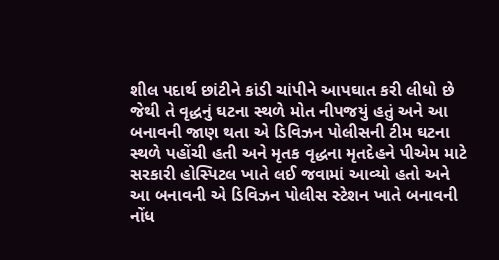શીલ પદાર્થ છાંટીને કાંડી ચાંપીને આપઘાત કરી લીધો છે જેથી તે વૃદ્ધનું ઘટના સ્થળે મોત નીપજયું હતું અને આ બનાવની જાણ થતા એ ડિવિઝન પોલીસની ટીમ ઘટના સ્થળે પહોંચી હતી અને મૃતક વૃદ્ધના મૃતદેહને પીએમ માટે સરકારી હોસ્પિટલ ખાતે લઈ જવામાં આવ્યો હતો અને આ બનાવની એ ડિવિઝન પોલીસ સ્ટેશન ખાતે બનાવની નોંધ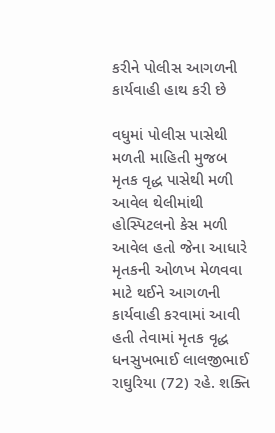કરીને પોલીસ આગળની કાર્યવાહી હાથ કરી છે

વધુમાં પોલીસ પાસેથી મળતી માહિતી મુજબ મૃતક વૃદ્ધ પાસેથી મળી આવેલ થેલીમાંથી હોસ્પિટલનો કેસ મળી આવેલ હતો જેના આધારે મૃતકની ઓળખ મેળવવા માટે થઈને આગળની કાર્યવાહી કરવામાં આવી હતી તેવામાં મૃતક વૃદ્ધ ધનસુખભાઈ લાલજીભાઈ રાઘુરિયા (72) રહે. શક્તિ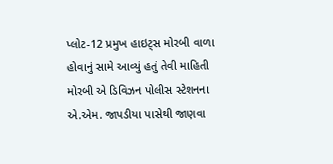પ્લોટ-12 પ્રમુખ હાઇટ્સ મોરબી વાળા હોવાનું સામે આવ્યું હતું તેવી માહિતી મોરબી એ ડિવિઝન પોલીસ સ્ટેશનના એ.એમ. જાપડીયા પાસેથી જાણવા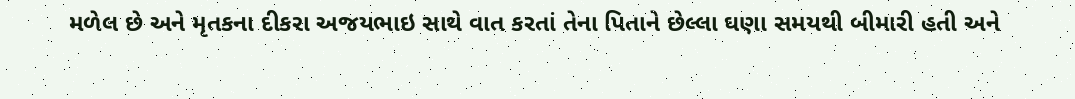મળેલ છે અને મૃતકના દીકરા અજયભાઇ સાથે વાત કરતાં તેના પિતાને છેલ્લા ઘણા સમયથી બીમારી હતી અને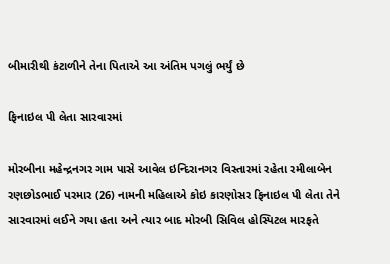બીમારીથી કંટાળીને તેના પિતાએ આ અંતિમ પગલું ભર્યું છે

ફિનાઇલ પી લેતા સારવારમાં

મોરબીના મહેન્દ્રનગર ગામ પાસે આવેલ ઇન્દિરાનગર વિસ્તારમાં રહેતા રમીલાબેન રણછોડભાઈ પરમાર (26) નામની મહિલાએ કોઇ કારણોસર ફિનાઇલ પી લેતા તેને સારવારમાં લઈને ગયા હતા અને ત્યાર બાદ મોરબી સિવિલ હોસ્પિટલ મારફતે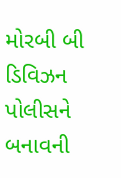મોરબી બી ડિવિઝન પોલીસને બનાવની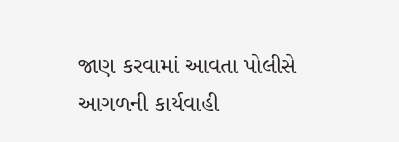જાણ કરવામાં આવતા પોલીસે આગળની કાર્યવાહી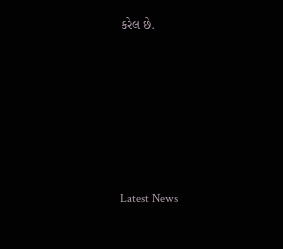કરેલ છે.






Latest News